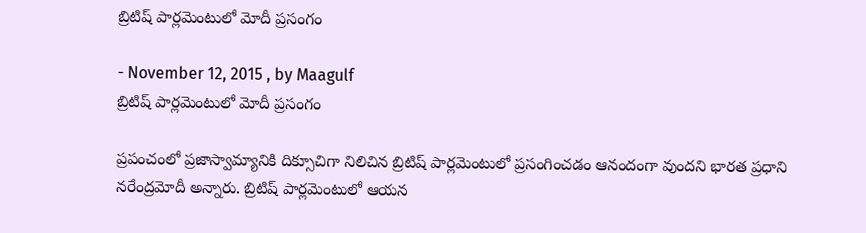బ్రిటిష్‌ పార్లమెంటులో మోదీ ప్రసంగం

- November 12, 2015 , by Maagulf
బ్రిటిష్‌ పార్లమెంటులో మోదీ ప్రసంగం

ప్రపంచంలో ప్రజాస్వామ్యానికి దిక్సూచిగా నిలిచిన బ్రిటిష్‌ పార్లమెంటులో ప్రసంగించడం ఆనందంగా వుందని భారత ప్రధాని నరేంద్రమోదీ అన్నారు. బ్రిటిష్‌ పార్లమెంటులో ఆయన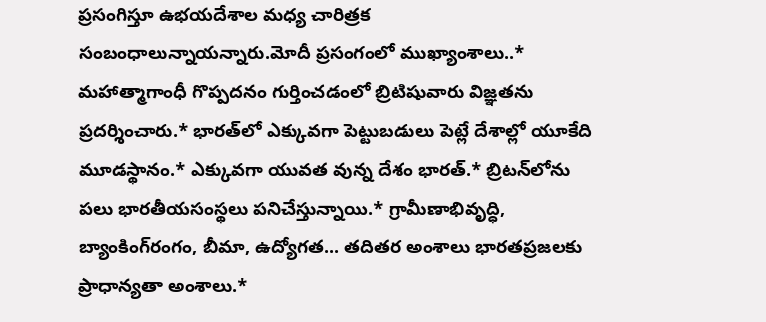ప్రసంగిస్తూ ఉభయదేశాల మధ్య చారిత్రక సంబంధాలున్నాయన్నారు.మోదీ ప్రసంగంలో ముఖ్యాంశాలు..* మహాత్మాగాంధీ గొప్పదనం గుర్తించడంలో బ్రిటిషువారు విజ్ఞతను ప్రదర్శించారు.* భారత్‌లో ఎక్కువగా పెట్టుబడులు పెట్లే దేశాల్లో యూకేది మూడస్థానం.* ఎక్కువగా యువత వున్న దేశం భారత్‌.* బ్రిటన్‌లోను పలు భారతీయసంస్థలు పనిచేస్తున్నాయి.* గ్రామీణాభివృద్ధి, బ్యాంకింగ్‌రంగం, బీమా, ఉద్యోగత... తదితర అంశాలు భారతప్రజలకు ప్రాధాన్యతా అంశాలు.*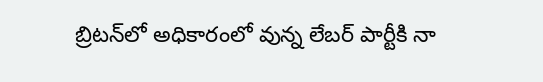బ్రిటన్‌లో అధికారంలో వున్న లేబర్‌ పార్టీకి నా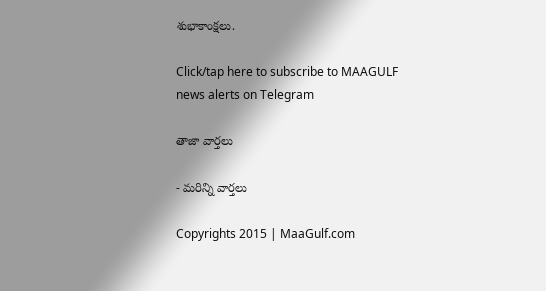శుభాకాంక్షలు.

Click/tap here to subscribe to MAAGULF news alerts on Telegram

తాజా వార్తలు

- మరిన్ని వార్తలు

Copyrights 2015 | MaaGulf.com